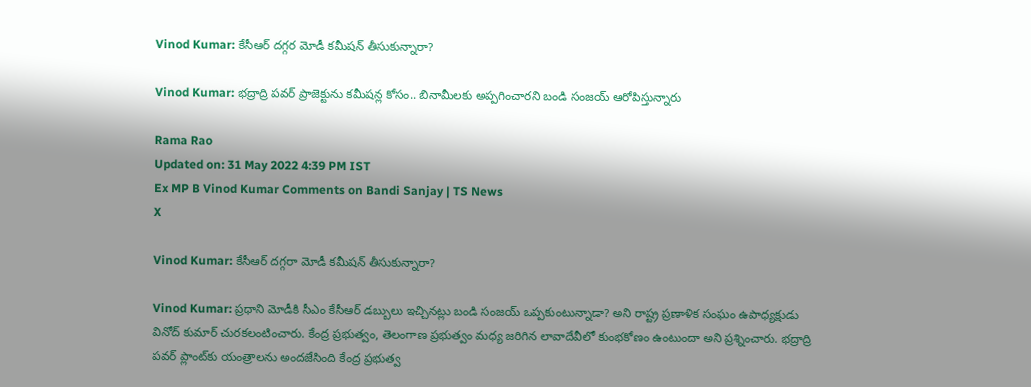Vinod Kumar: కేసీఆర్ దగ్గర మోడీ కమీషన్ తీసుకున్నారా?

Vinod Kumar: భద్రాద్రి పవర్‌ ప్రాజెక్టును కమీషన్ల కోసం.. బినామీలకు అప్పగించారని బండి సంజయ్ ఆరోపిస్తున్నారు

Rama Rao
Updated on: 31 May 2022 4:39 PM IST
Ex MP B Vinod Kumar Comments on Bandi Sanjay | TS News
X

Vinod Kumar: కేసీఆర్ దగ్గరా మోడీ కమీషన్ తీసుకున్నారా?

Vinod Kumar: ప్రధాని మోడీకి సీఎం కేసీఆర్ డబ్బులు ఇచ్చినట్లు బండి సంజయ్ ఒప్పకుంటున్నాడా? అని రాష్ట్ర ప్రణాళిక సంఘం ఉపాధ్యక్షుడు వినోద్ కుమార్ చురకలంటించారు. కేంద్ర ప్రభుత్వం, తెలంగాణ ప్రభుత్వం మధ్య జరిగిన లావాదేవీలో కుంభకోణం ఉంటుందా అని ప్రశ్నించారు. భద్రాద్రి పవర్ ప్లాంట్‌కు యంత్రాలను అందజేసింది కేంద్ర ప్రభుత్వ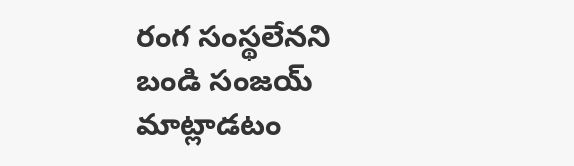రంగ సంస్థలేనని బండి సంజయ్ మాట్లాడటం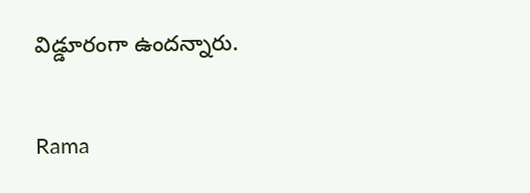విడ్డూరంగా ఉందన్నారు.


Rama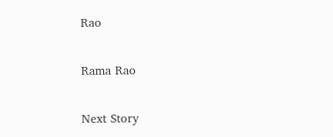Rao

Rama Rao

Next Story